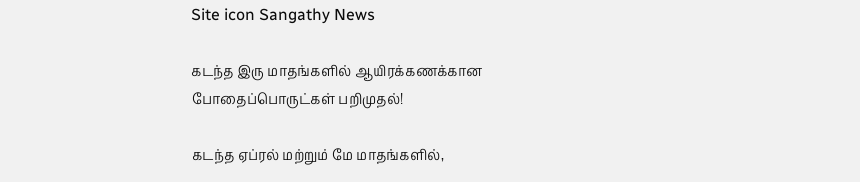Site icon Sangathy News

கடந்த இரு மாதங்களில் ஆயிரக்கணக்கான போதைப்பொருட்கள் பறிமுதல்!

கடந்த ஏப்ரல் மற்றும் மே மாதங்களில்,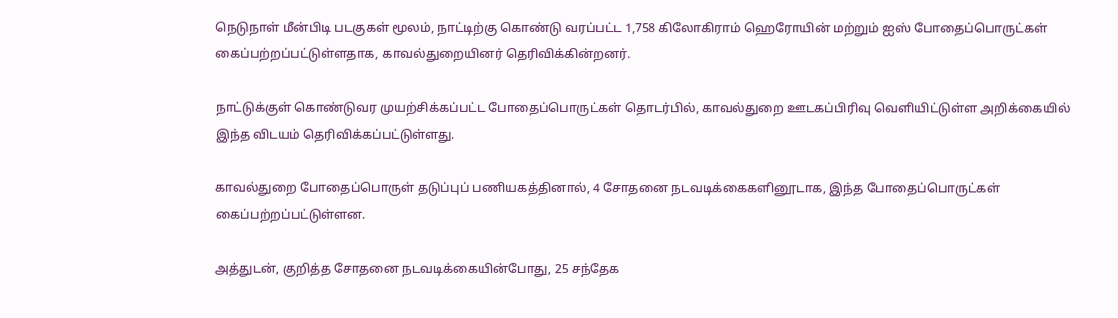நெடுநாள் மீன்பிடி படகுகள் மூலம், நாட்டிற்கு கொண்டு வரப்பட்ட 1,758 கிலோகிராம் ஹெரோயின் மற்றும் ஐஸ் போதைப்பொருட்கள் கைப்பற்றப்பட்டுள்ளதாக, காவல்துறையினர் தெரிவிக்கின்றனர்.

நாட்டுக்குள் கொண்டுவர முயற்சிக்கப்பட்ட போதைப்பொருட்கள் தொடர்பில், காவல்துறை ஊடகப்பிரிவு வெளியிட்டுள்ள அறிக்கையில் இந்த விடயம் தெரிவிக்கப்பட்டுள்ளது.

காவல்துறை போதைப்பொருள் தடுப்புப் பணியகத்தினால், 4 சோதனை நடவடிக்கைகளினூடாக, இந்த போதைப்பொருட்கள் கைப்பற்றப்பட்டுள்ளன.

அத்துடன், குறித்த சோதனை நடவடிக்கையின்போது, 25 சந்தேக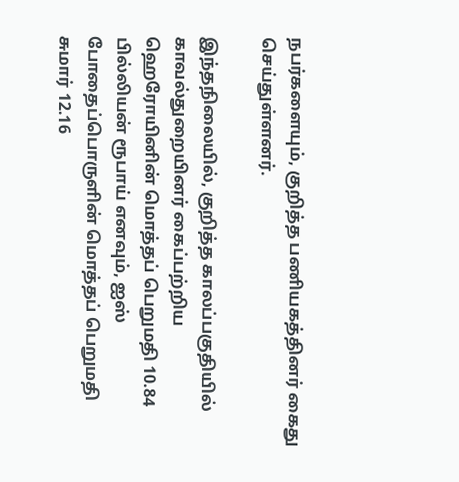நபர்களையும், குறித்த பணியகத்தினர் கைது செய்துள்ளனர்.

இந்தநிலையில், குறித்த காலப்பகுதியில் காவல்துறையினர் கைப்பற்றிய ஹெரோயினின் மொத்தப் பெறுமதி 10.84 பில்லியன் ரூபாய் எனவும், ஐஸ் போதைப்பொருளின் மொத்தப் பெறுமதி சுமார் 12.16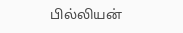பில்லியன்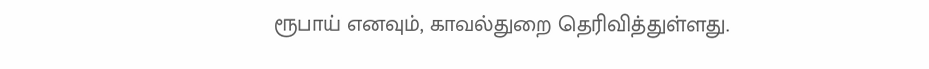ரூபாய் எனவும், காவல்துறை தெரிவித்துள்ளது.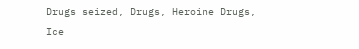Drugs seized, Drugs, Heroine Drugs, Ice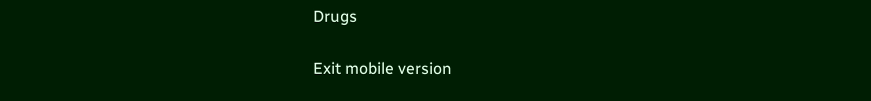Drugs

Exit mobile version